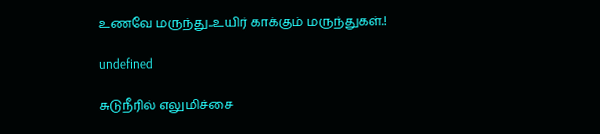உணவே மருந்து..உயிர் காக்கும் மருந்துகள்.!

undefined

சுடுநீரில் எலுமிச்சை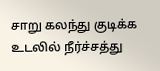சாறு கலந்து குடிக்க உடலில் நீர்ச்சத்து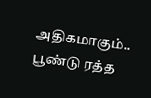அதிகமாகும்..
பூண்டு ரத்த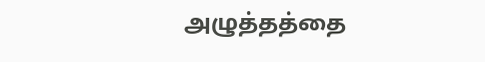அழுத்தத்தை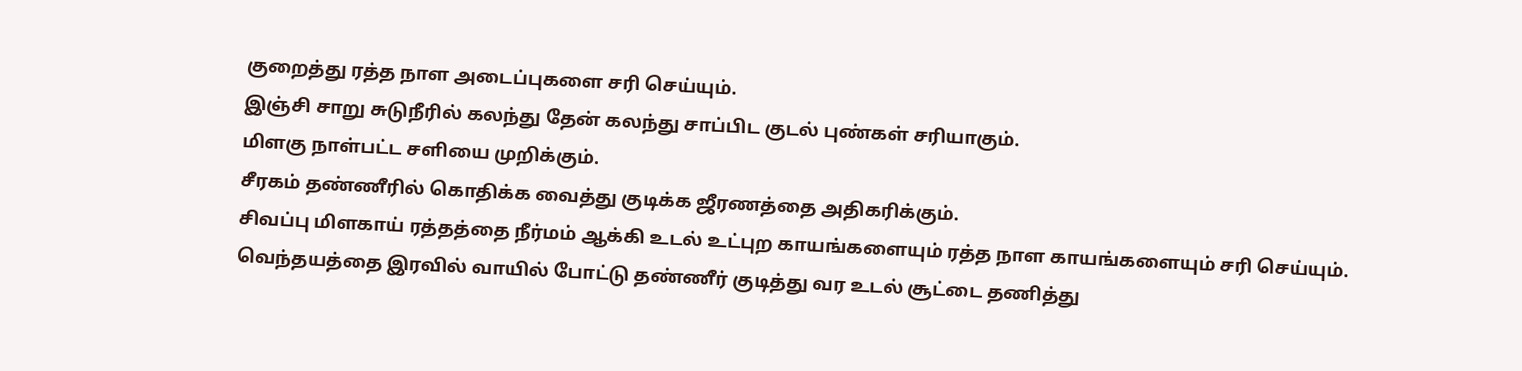குறைத்து ரத்த நாள அடைப்புகளை சரி செய்யும்.
இஞ்சி சாறு சுடுநீரில் கலந்து தேன் கலந்து சாப்பிட குடல் புண்கள் சரியாகும்.
மிளகு நாள்பட்ட சளியை முறிக்கும்.
சீரகம் தண்ணீரில் கொதிக்க வைத்து குடிக்க ஜீரணத்தை அதிகரிக்கும்.
சிவப்பு மிளகாய் ரத்தத்தை நீர்மம் ஆக்கி உடல் உட்புற காயங்களையும் ரத்த நாள காயங்களையும் சரி செய்யும்.
வெந்தயத்தை இரவில் வாயில் போட்டு தண்ணீர் குடித்து வர உடல் சூட்டை தணித்து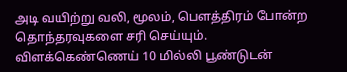அடி வயிற்று வலி, மூலம், பௌத்திரம் போன்ற தொந்தரவுகளை சரி செய்யும்.
விளக்கெண்ணெய் 10 மில்லி பூண்டுடன்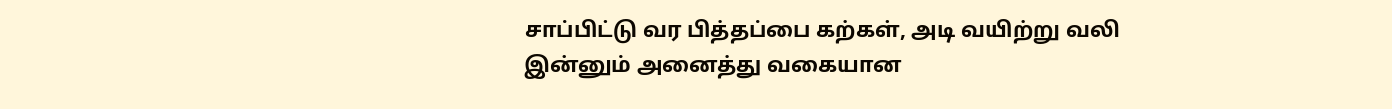சாப்பிட்டு வர பித்தப்பை கற்கள், அடி வயிற்று வலி இன்னும் அனைத்து வகையான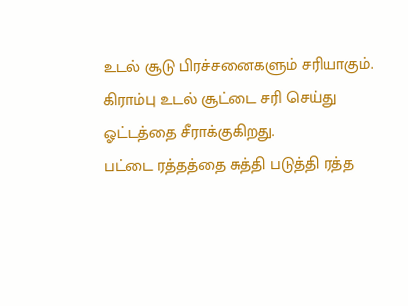உடல் சூடு பிரச்சனைகளும் சரியாகும்.
கிராம்பு உடல் சூட்டை சரி செய்து ஓட்டத்தை சீராக்குகிறது.
பட்டை ரத்தத்தை சுத்தி படுத்தி ரத்த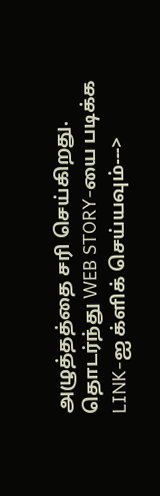அழுத்தத்தை சரி செய்கிறது.
தொடர்ந்து WEB STORY-யை படிக்க LINK-ஐ க்ளிக் செய்யவும்--->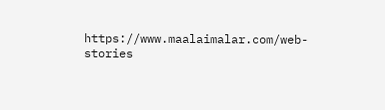https://www.maalaimalar.com/web-stories